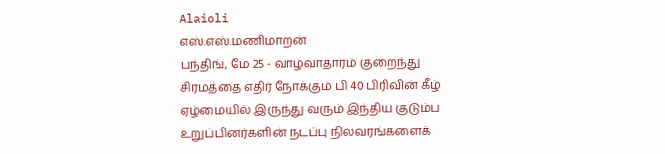Alaioli
எஸ்.எஸ்.மணிமாறன்
பந்திங், மே 25 - வாழ்வாதாரம் குறைந்து சிரமத்தை எதிர் நோக்கும் பி 40 பிரிவின் கீழ் ஏழ்மையில் இருந்து வரும் இந்திய குடும்ப உறுப்பினர்களின் நடப்பு நிலவரங்களைக்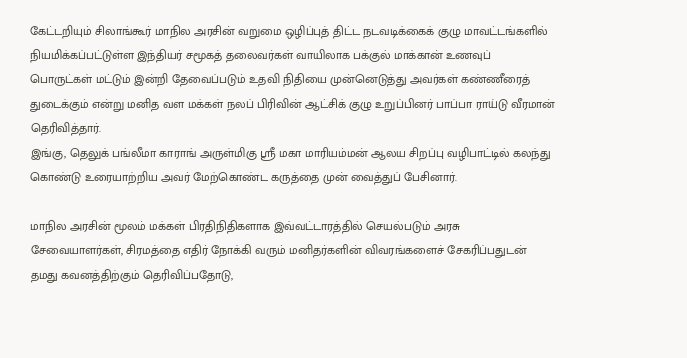கேட்டறியும் சிலாங்கூர் மாநில அரசின் வறுமை ஒழிப்புத் திட்ட நடவடிக்கைக் குழு மாவட்டங்களில் நியமிக்கப்பட்டுள்ள இந்தியர் சமூகத் தலைவர்கள் வாயிலாக பக்குல் மாக்கான் உணவுப் பொருட்கள் மட்டும் இன்றி தேவைப்படும் உதவி நிதியை முன்னெடுத்து அவர்கள் கண்ணீரைத் துடைக்கும் என்று மனித வள மக்கள் நலப் பிரிவின் ஆட்சிக் குழு உறுப்பினர் பாப்பா ராய்டு வீரமான் தெரிவித்தார்.
இங்கு, தெலுக் பங்லீமா காராங் அருள்மிகு ஸ்ரீ மகா மாரியம்மன் ஆலய சிறப்பு வழிபாட்டில் கலந்து கொண்டு உரையாற்றிய அவர் மேற்கொண்ட கருத்தை முன் வைத்துப் பேசினார்.

மாநில அரசின் மூலம் மக்கள் பிரதிநிதிகளாக இவ்வட்டாரத்தில் செயல்படும் அரசு சேவையாளர்கள், சிரமத்தை எதிர் நோக்கி வரும் மனிதர்களின் விவரங்களைச் சேகரிப்பதுடன் தமது கவனத்திற்கும் தெரிவிப்பதோடு,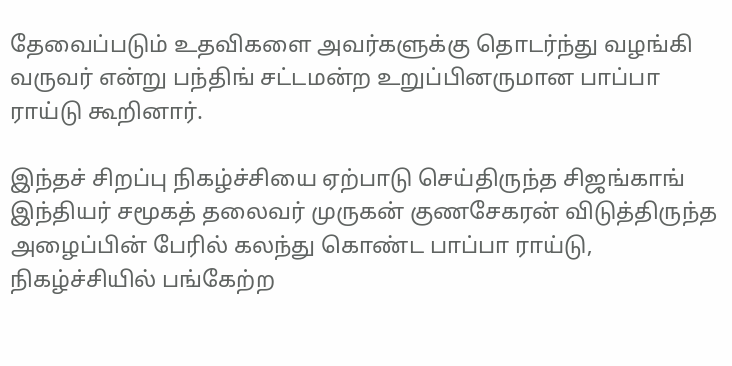தேவைப்படும் உதவிகளை அவர்களுக்கு தொடர்ந்து வழங்கி வருவர் என்று பந்திங் சட்டமன்ற உறுப்பினருமான பாப்பா ராய்டு கூறினார்.

இந்தச் சிறப்பு நிகழ்ச்சியை ஏற்பாடு செய்திருந்த சிஜங்காங் இந்தியர் சமூகத் தலைவர் முருகன் குணசேகரன் விடுத்திருந்த அழைப்பின் பேரில் கலந்து கொண்ட பாப்பா ராய்டு, நிகழ்ச்சியில் பங்கேற்ற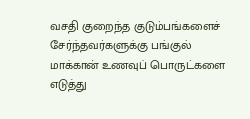வசதி குறைந்த குடும்பங்களைச் சேர்ந்தவர்களுக்கு பங்குல் மாக்கான் உணவுப் பொருட்களை எடுத்து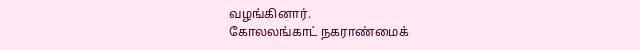வழங்கினார்.
கோலலங்காட் நகராண்மைக்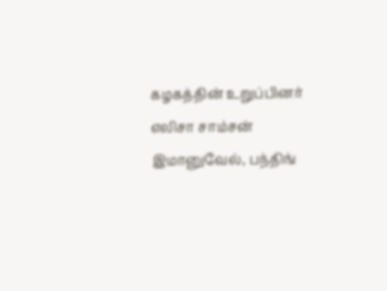கழகத்தின் உறுப்பினர் எலிசா சாம்சன் இமானுவேல், பந்திங்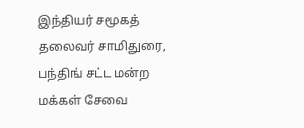இந்தியர் சமூகத் தலைவர் சாமிதுரை, பந்திங் சட்ட மன்ற மக்கள் சேவை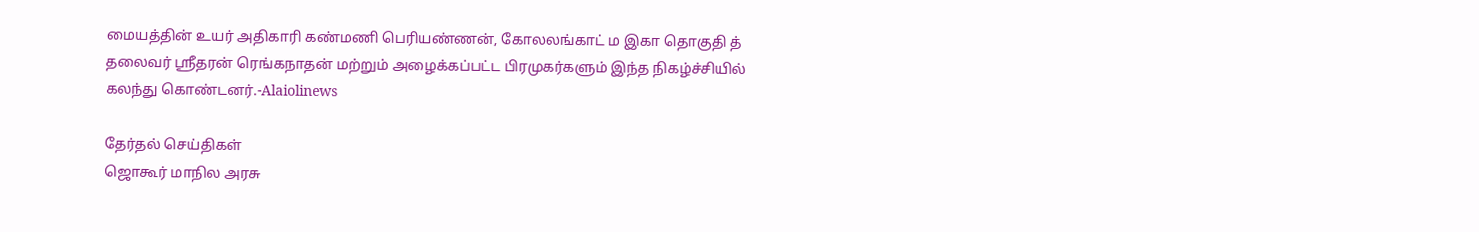மையத்தின் உயர் அதிகாரி கண்மணி பெரியண்ணன், கோலலங்காட் ம இகா தொகுதி த் தலைவர் ஸ்ரீதரன் ரெங்கநாதன் மற்றும் அழைக்கப்பட்ட பிரமுகர்களும் இந்த நிகழ்ச்சியில் கலந்து கொண்டனர்.-Alaiolinews

தேர்தல் செய்திகள்
ஜொகூர் மாநில அரசு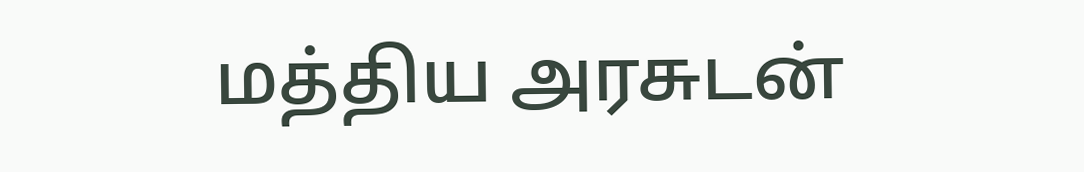மத்திய அரசுடன்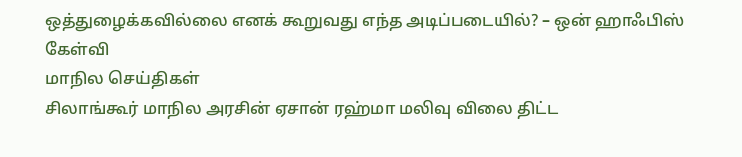ஒத்துழைக்கவில்லை எனக் கூறுவது எந்த அடிப்படையில்? – ஒன் ஹாஃபிஸ் கேள்வி
மாநில செய்திகள்
சிலாங்கூர் மாநில அரசின் ஏசான் ரஹ்மா மலிவு விலை திட்ட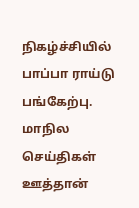நிகழ்ச்சியில் பாப்பா ராய்டு பங்கேற்பு.
மாநில செய்திகள்
ஊத்தான்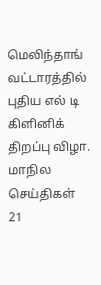மெலிந்தாங் வட்டாரத்தில் புதிய எல் டி கிளினிக் திறப்பு விழா.
மாநில செய்திகள்
21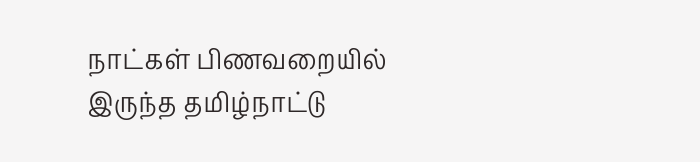நாட்கள் பிணவறையில் இருந்த தமிழ்நாட்டு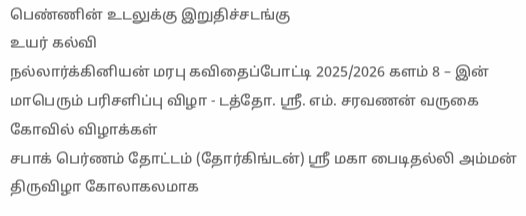பெண்ணின் உடலுக்கு இறுதிச்சடங்கு
உயர் கல்வி
நல்லார்க்கினியன் மரபு கவிதைப்போட்டி 2025/2026 களம் 8 – இன் மாபெரும் பரிசளிப்பு விழா - டத்தோ. ஸ்ரீ. எம். சரவணன் வருகை
கோவில் விழாக்கள்
சபாக் பெர்ணம் தோட்டம் (தோர்கிங்டன்) ஸ்ரீ மகா பைடிதல்லி அம்மன் திருவிழா கோலாகலமாக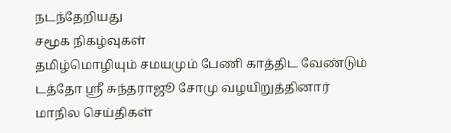நடந்தேறியது
சமூக நிகழ்வுகள்
தமிழ்மொழியும் சமயமும் பேணி காத்திட வேண்டும் டத்தோ ஶ்ரீ சுந்தராஜூ சோமு வழயிறுத்தினார்
மாநில செய்திகள்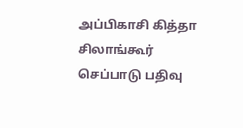அப்பிகாசி கித்தா சிலாங்கூர் செப்பாடு பதிவு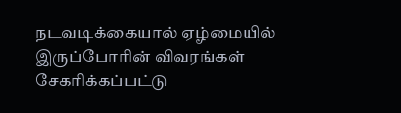நடவடிக்கையால் ஏழ்மையில் இருப்போரின் விவரங்கள் சேகரிக்கப்பட்டு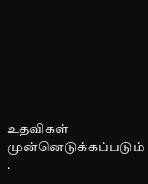உதவிகள் முன்னெடுக்கப்படும் .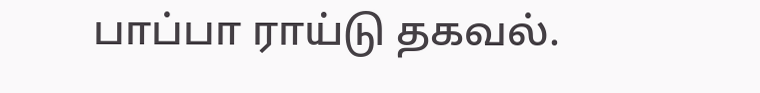பாப்பா ராய்டு தகவல்.